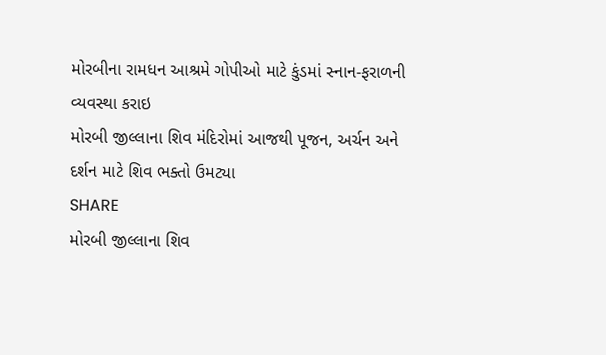મોરબીના રામધન આશ્રમે ગોપીઓ માટે કુંડમાં સ્નાન-ફરાળની વ્યવસ્થા કરાઇ
મોરબી જીલ્લાના શિવ મંદિરોમાં આજથી પૂજન, અર્ચન અને દર્શન માટે શિવ ભક્તો ઉમટ્યા
SHARE
મોરબી જીલ્લાના શિવ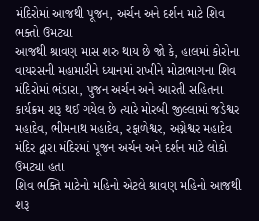મંદિરોમાં આજથી પૂજન, અર્ચન અને દર્શન માટે શિવ ભક્તો ઉમટ્યા
આજથી શ્રાવણ માસ શરુ થાય છે જો કે, હાલમાં કોરોના વાયરસની મહામારીને ધ્યાનમાં રાખીને મોટાભાગના શિવ મંદિરોમાં ભંડારા, પુજન અર્ચન અને આરતી સહિતના કાર્યક્રમ શરૂ થઈ ગયેલ છે ત્યારે મોરબી જીલ્લામાં જડેશ્વર મહાદેવ, ભીમનાથ મહાદેવ, રફાળેશ્વર, અગ્નેશ્વર મહાદેવ મંદિર દ્વારા મંદિરમાં પૂજન અર્ચન અને દર્શન માટે લોકો ઉમટ્યા હતા
શિવ ભક્તિ માટેનો મહિનો એટલે શ્રાવણ મહિનો આજથી શરૂ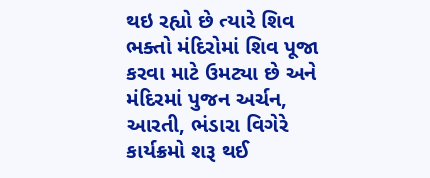થઇ રહ્યો છે ત્યારે શિવ ભક્તો મંદિરોમાં શિવ પૂજા કરવા માટે ઉમટ્યા છે અને મંદિરમાં પુજન અર્ચન, આરતી, ભંડારા વિગેરે કાર્યક્રમો શરૂ થઈ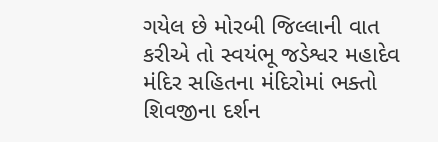ગયેલ છે મોરબી જિલ્લાની વાત કરીએ તો સ્વયંભૂ જડેશ્વર મહાદેવ મંદિર સહિતના મંદિરોમાં ભક્તો શિવજીના દર્શન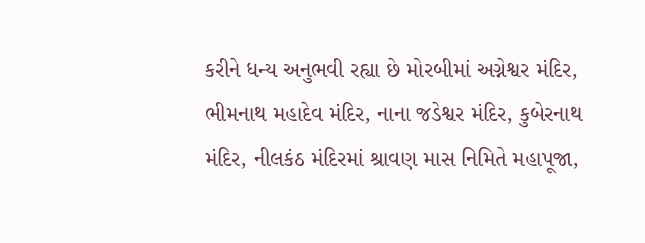કરીને ધન્ય અનુભવી રહ્યા છે મોરબીમાં અગ્નેશ્વર મંદિર, ભીમનાથ મહાદેવ મંદિર, નાના જડેશ્વર મંદિર, કુબેરનાથ મંદિર, નીલકંઠ મંદિરમાં શ્રાવણ માસ નિમિતે મહાપૂજા,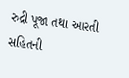રુદ્રી પૂજા તથા આરતી સહિતની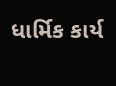ધાર્મિક કાર્ય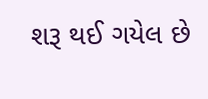શરૂ થઈ ગયેલ છે